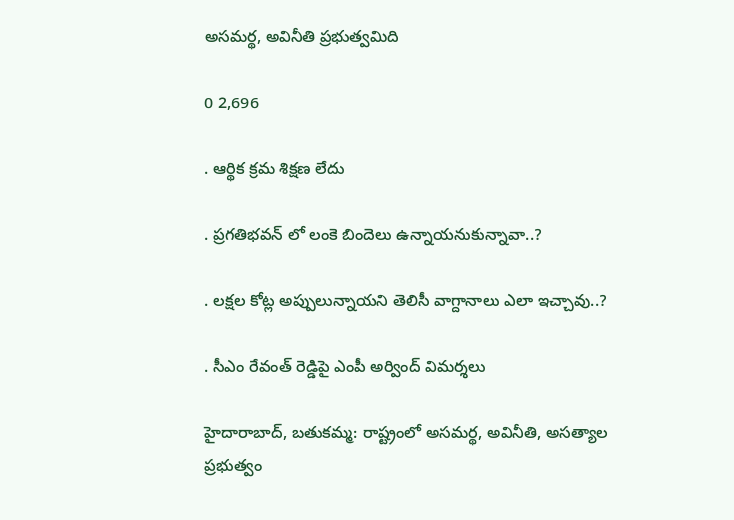అసమర్థ, అవినీతి ప్రభుత్వమిది

0 2,696

. ఆర్థిక క్రమ శిక్షణ లేదు

. ప్రగతిభవన్ లో లంకె బిందెలు ఉన్నాయనుకున్నావా..?

. లక్షల కోట్ల అప్పులున్నాయని తెలిసీ వాగ్దానాలు ఎలా ఇచ్చావు..?

. సీఎం రేవంత్ రెడ్డిపై ఎంపీ అర్వింద్ విమర్శలు

హైదారాబాద్, బతుకమ్మ: రాష్ట్రంలో అసమర్థ, అవినీతి, అసత్యాల ప్రభుత్వం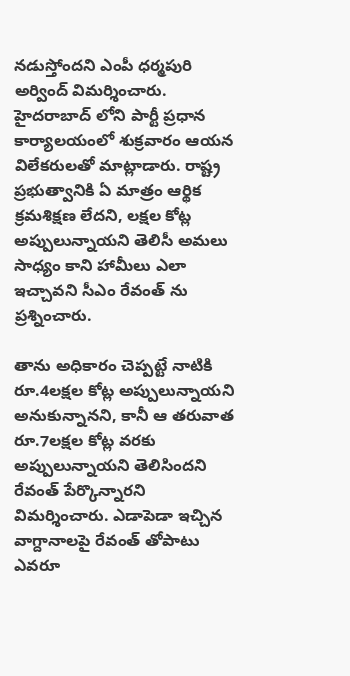నడుస్తోందని ఎంపీ ధర్మపురి అర్వింద్ విమర్శించారు. హైదరాబాద్ లోని పార్టీ ప్రధాన కార్యాలయంలో శుక్రవారం ఆయన విలేకరులతో మాట్లాడారు. రాష్ట్ర ప్రభుత్వానికి ఏ మాత్రం ఆర్థిక క్రమశిక్షణ లేదని, లక్షల కోట్ల అప్పులున్నాయని తెలిసీ అమలు సాధ్యం కాని హామీలు ఎలా ఇచ్చావని సీఎం రేవంత్ ను ప్రశ్నించారు.

తాను అధికారం చెప్పట్టే నాటికి రూ.4లక్షల కోట్ల అప్పులున్నాయని అనుకున్నానని, కానీ ఆ తరువాత రూ.7లక్షల కోట్ల వరకు అప్పులున్నాయని తెలిసిందని రేవంత్ పేర్కొన్నారని విమర్శించారు. ఎడాపెడా ఇచ్చిన వాగ్దానాలపై రేవంత్ తోపాటు ఎవరూ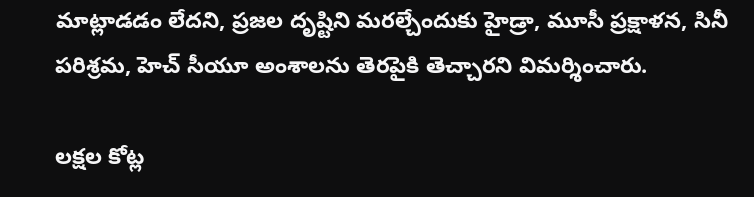మాట్లాడడం లేదని, ప్రజల దృష్టిని మరల్చేందుకు హైడ్రా, మూసీ ప్రక్షాళన, సినీ పరిశ్రమ, హెచ్ సీయూ అంశాలను తెరపైకి తెచ్చారని విమర్శించారు.

లక్షల కోట్ల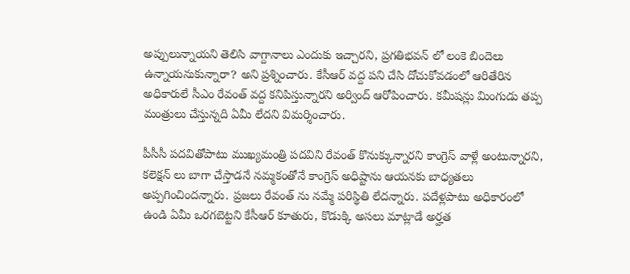అప్పులున్నాయని తెలిసి వాగ్దానాలు ఎందుకు ఇచ్చారని, ప్రగతిభవన్ లో లంకె బిందెలు ఉన్నాయనుకున్నారా? అని ప్రశ్నించారు. కేసీఆర్ వద్ద పని చేసి దోచుకోవడంలో ఆరితేరిన అధికారులే సీఎం రేవంత్ వద్ద కనిపిస్తున్నారని అర్వింద్ ఆరోపించారు. కమీషన్లు మింగుడు తప్ప మంత్రులు చేస్తున్నది ఏమీ లేదని విమర్శించారు.

పీసీసీ పదవితోపాటు ముఖ్యమంత్రి పదవిని రేవంత్ కొనుక్కున్నారని కాంగ్రెస్ వాళ్లే అంటున్నారని, కలెక్షన్ లు బాగా చేస్తాడనే నమ్మకంతోనే కాంగ్రెస్ అధిష్టాను ఆయనకు బాధ్యతలు అప్పగించిందన్నారు. ప్రజలు రేవంత్ ను నమ్మే పరిస్థితి లేదన్నారు. పదేళ్లపాటు అధికారంలో ఉండి ఏమీ ఒరగబెట్టని కేసీఆర్ కూతురు, కొడుక్కి అసలు మాట్లాడే అర్హత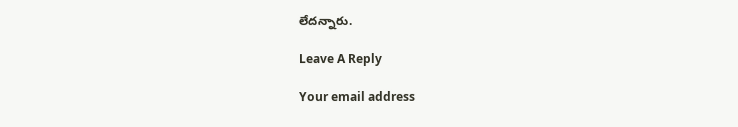లేదన్నారు.

Leave A Reply

Your email address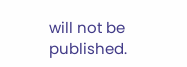will not be published.